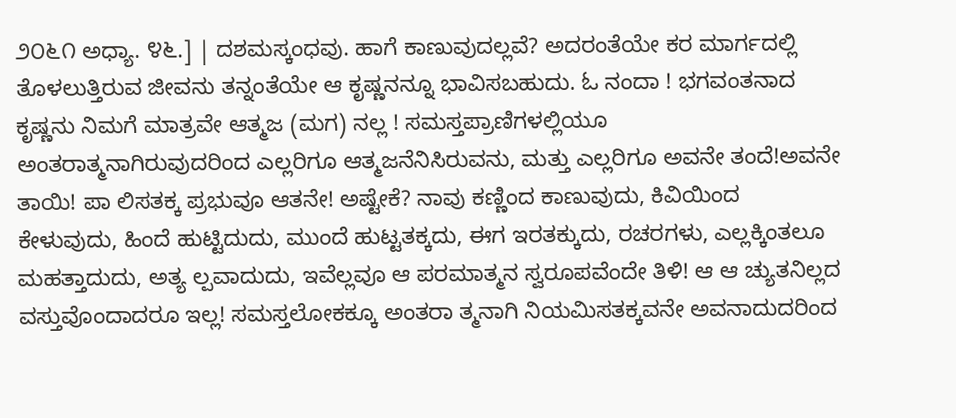೨೦೬೧ ಅಧ್ಯಾ. ೪೬.] | ದಶಮಸ್ಕಂಧವು. ಹಾಗೆ ಕಾಣುವುದಲ್ಲವೆ? ಅದರಂತೆಯೇ ಕರ ಮಾರ್ಗದಲ್ಲಿ ತೊಳಲುತ್ತಿರುವ ಜೀವನು ತನ್ನಂತೆಯೇ ಆ ಕೃಷ್ಣನನ್ನೂ ಭಾವಿಸಬಹುದು. ಓ ನಂದಾ ! ಭಗವಂತನಾದ ಕೃಷ್ಣನು ನಿಮಗೆ ಮಾತ್ರವೇ ಆತ್ಮಜ (ಮಗ) ನಲ್ಲ ! ಸಮಸ್ತಪ್ರಾಣಿಗಳಲ್ಲಿಯೂ ಅಂತರಾತ್ಮನಾಗಿರುವುದರಿಂದ ಎಲ್ಲರಿಗೂ ಆತ್ಮಜನೆನಿಸಿರುವನು, ಮತ್ತು ಎಲ್ಲರಿಗೂ ಅವನೇ ತಂದೆ!ಅವನೇ ತಾಯಿ! ಪಾ ಲಿಸತಕ್ಕ ಪ್ರಭುವೂ ಆತನೇ! ಅಷ್ಟೇಕೆ? ನಾವು ಕಣ್ಣಿಂದ ಕಾಣುವುದು, ಕಿವಿಯಿಂದ ಕೇಳುವುದು, ಹಿಂದೆ ಹುಟ್ಟಿದುದು, ಮುಂದೆ ಹುಟ್ಟತಕ್ಕದು, ಈಗ ಇರತಕ್ಕುದು, ರಚರಗಳು, ಎಲ್ಲಕ್ಕಿಂತಲೂ ಮಹತ್ತಾದುದು, ಅತ್ಯ ಲ್ಪವಾದುದು, ಇವೆಲ್ಲವೂ ಆ ಪರಮಾತ್ಮನ ಸ್ವರೂಪವೆಂದೇ ತಿಳಿ! ಆ ಆ ಚ್ಯುತನಿಲ್ಲದ ವಸ್ತುವೊಂದಾದರೂ ಇಲ್ಲ! ಸಮಸ್ತಲೋಕಕ್ಕೂ ಅಂತರಾ ತ್ಮನಾಗಿ ನಿಯಮಿಸತಕ್ಕವನೇ ಅವನಾದುದರಿಂದ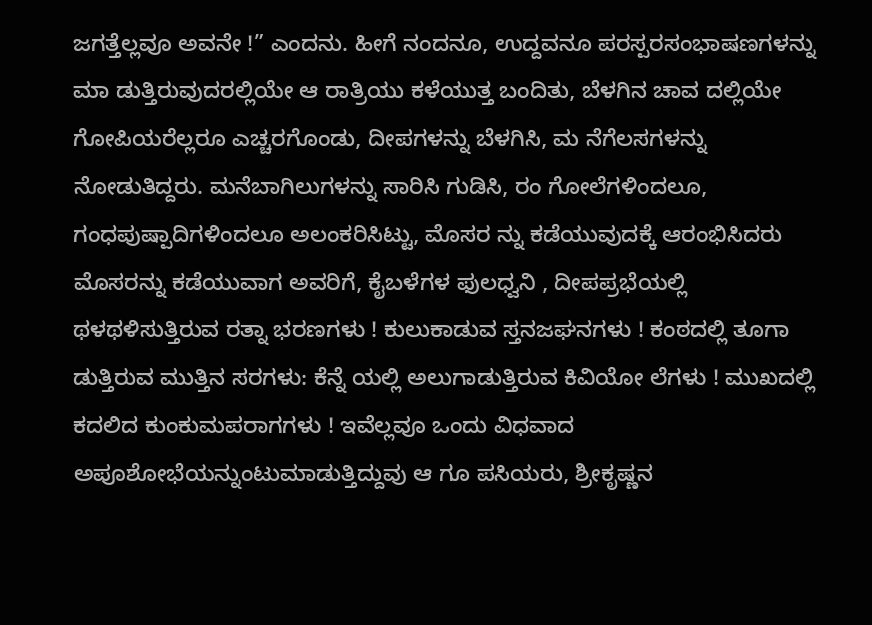ಜಗತ್ತೆಲ್ಲವೂ ಅವನೇ !” ಎಂದನು. ಹೀಗೆ ನಂದನೂ, ಉದ್ದವನೂ ಪರಸ್ಪರಸಂಭಾಷಣಗಳನ್ನು ಮಾ ಡುತ್ತಿರುವುದರಲ್ಲಿಯೇ ಆ ರಾತ್ರಿಯು ಕಳೆಯುತ್ತ ಬಂದಿತು, ಬೆಳಗಿನ ಚಾವ ದಲ್ಲಿಯೇ ಗೋಪಿಯರೆಲ್ಲರೂ ಎಚ್ಚರಗೊಂಡು, ದೀಪಗಳನ್ನು ಬೆಳಗಿಸಿ, ಮ ನೆಗೆಲಸಗಳನ್ನು ನೋಡುತಿದ್ದರು. ಮನೆಬಾಗಿಲುಗಳನ್ನು ಸಾರಿಸಿ ಗುಡಿಸಿ, ರಂ ಗೋಲೆಗಳಿಂದಲೂ, ಗಂಧಪುಷ್ಪಾದಿಗಳಿಂದಲೂ ಅಲಂಕರಿಸಿಟ್ಟು, ಮೊಸರ ನ್ನು ಕಡೆಯುವುದಕ್ಕೆ ಆರಂಭಿಸಿದರು ಮೊಸರನ್ನು ಕಡೆಯುವಾಗ ಅವರಿಗೆ, ಕೈಬಳೆಗಳ ಫುಲಧ್ವನಿ , ದೀಪಪ್ರಭೆಯಲ್ಲಿ ಥಳಥಳಿಸುತ್ತಿರುವ ರತ್ನಾ ಭರಣಗಳು ! ಕುಲುಕಾಡುವ ಸ್ತನಜಘನಗಳು ! ಕಂಠದಲ್ಲಿ ತೂಗಾ ಡುತ್ತಿರುವ ಮುತ್ತಿನ ಸರಗಳು: ಕೆನ್ನೆ ಯಲ್ಲಿ ಅಲುಗಾಡುತ್ತಿರುವ ಕಿವಿಯೋ ಲೆಗಳು ! ಮುಖದಲ್ಲಿ ಕದಲಿದ ಕುಂಕುಮಪರಾಗಗಳು ! ಇವೆಲ್ಲವೂ ಒಂದು ವಿಧವಾದ ಅಪೂಶೋಭೆಯನ್ನುಂಟುಮಾಡುತ್ತಿದ್ದುವು ಆ ಗೂ ಪಸಿಯರು, ಶ್ರೀಕೃಷ್ಣನ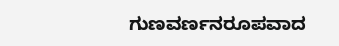ಗುಣವರ್ಣನರೂಪವಾದ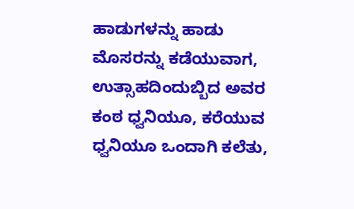ಹಾಡುಗಳನ್ನು ಹಾಡು ಮೊಸರನ್ನು ಕಡೆಯುವಾಗ, ಉತ್ಸಾಹದಿಂದುಬ್ಬಿದ ಅವರ ಕಂಠ ಧ್ವನಿಯೂ, ಕರೆಯುವ ಧ್ವನಿಯೂ ಒಂದಾಗಿ ಕಲೆತು,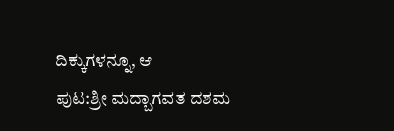ದಿಕ್ಕುಗಳನ್ನೂ, ಆ
ಪುಟ:ಶ್ರೀ ಮದ್ಬಾಗವತ ದಶಮ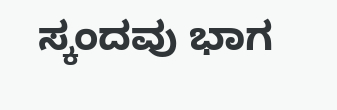ಸ್ಕಂದವು ಭಾಗ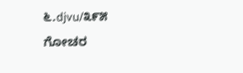೬.djvu/೩೯೫
ಗೋಚರ